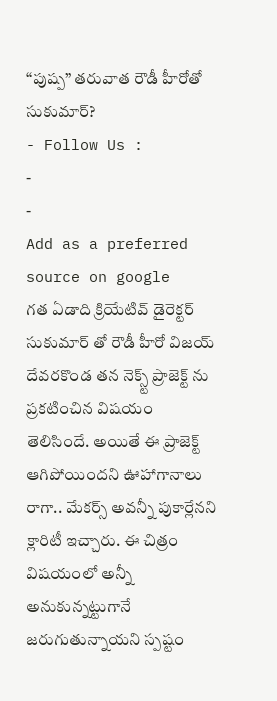“పుష్ప” తరువాత రౌడీ హీరోతో సుకుమార్?
- Follow Us :
-
-
Add as a preferred
source on google
గత ఏడాది క్రియేటివ్ డైరెక్టర్ సుకుమార్ తో రౌడీ హీరో విజయ్ దేవరకొండ తన నెక్స్ట్ ప్రాజెక్ట్ ను ప్రకటించిన విషయం తెలిసిందే. అయితే ఈ ప్రాజెక్ట్ ఆగిపోయిందని ఊహాగానాలు రాగా.. మేకర్స్ అవన్నీ పుకార్లేనని క్లారిటీ ఇచ్చారు. ఈ చిత్రం విషయంలో అన్నీ అనుకున్నట్టుగానే జరుగుతున్నాయని స్పష్టం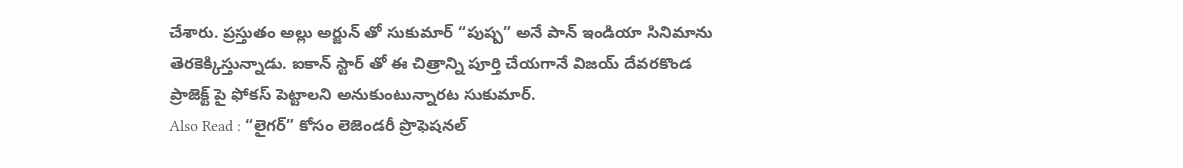చేశారు. ప్రస్తుతం అల్లు అర్జున్ తో సుకుమార్ “పుష్ప” అనే పాన్ ఇండియా సినిమాను తెరకెక్కిస్తున్నాడు. ఐకాన్ స్టార్ తో ఈ చిత్రాన్ని పూర్తి చేయగానే విజయ్ దేవరకొండ ప్రాజెక్ట్ పై ఫోకస్ పెట్టాలని అనుకుంటున్నారట సుకుమార్.
Also Read : “లైగర్” కోసం లెజెండరీ ప్రొఫెషనల్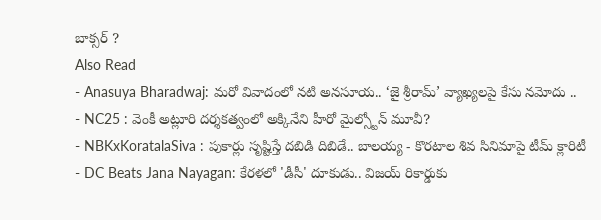బాక్సర్ ?
Also Read
- Anasuya Bharadwaj: మరో వివాదంలో నటి అనసూయ.. ‘జై శ్రీరామ్’ వ్యాఖ్యలపై కేసు నమోదు ..
- NC25 : వెంకీ అట్లూరి దర్శకత్వంలో అక్కినేని హీరో మైల్స్టోన్ మూవీ?
- NBKxKoratalaSiva : పుకార్లు సృష్టిస్తే దబిడి దిబిడే.. బాలయ్య - కొరటాల శివ సినిమాపై టీమ్ క్లారిటీ
- DC Beats Jana Nayagan: కేరళలో 'డీసీ' దూకుడు.. విజయ్ రికార్డుకు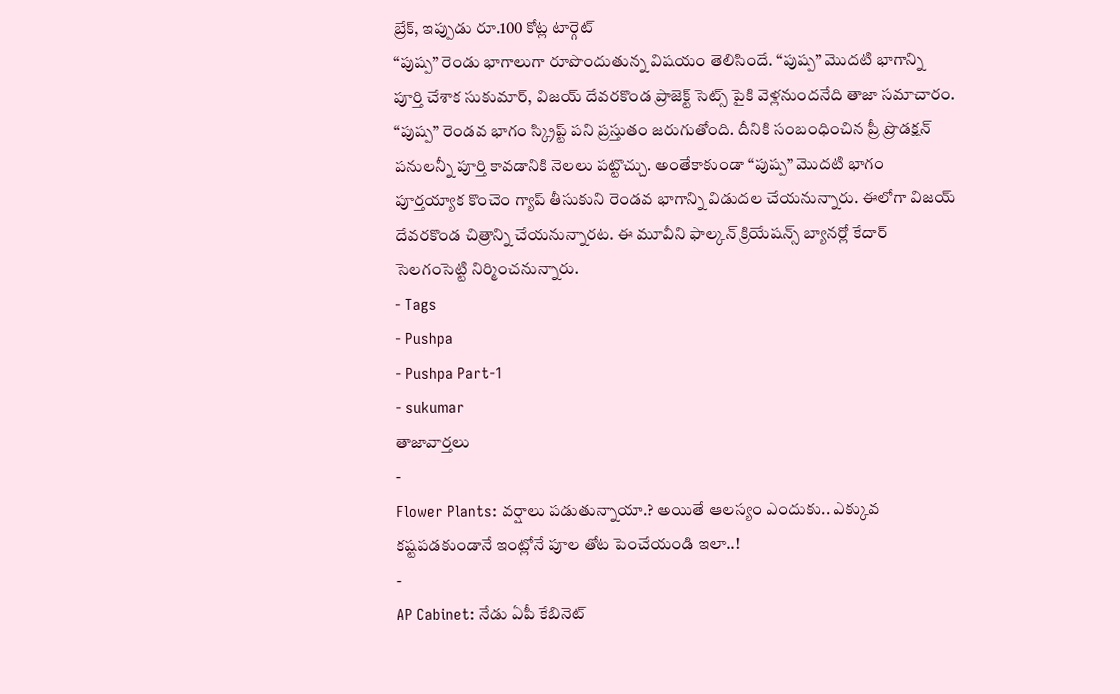బ్రేక్, ఇప్పుడు రూ.100 కోట్ల టార్గెట్
“పుష్ప” రెండు భాగాలుగా రూపొందుతున్న విషయం తెలిసిందే. “పుష్ప” మొదటి భాగాన్ని పూర్తి చేశాక సుకుమార్, విజయ్ దేవరకొండ ప్రాజెక్ట్ సెట్స్ పైకి వెళ్లనుందనేది తాజా సమాచారం. “పుష్ప” రెండవ భాగం స్క్రిప్ట్ పని ప్రస్తుతం జరుగుతోంది. దీనికి సంబంధించిన ప్రీ ప్రొడక్షన్ పనులన్నీ పూర్తి కావడానికి నెలలు పట్టొచ్చు. అంతేకాకుండా “పుష్ప” మొదటి భాగం పూర్తయ్యాక కొంచెం గ్యాప్ తీసుకుని రెండవ భాగాన్ని విడుదల చేయనున్నారు. ఈలోగా విజయ్ దేవరకొండ చిత్రాన్ని చేయనున్నారట. ఈ మూవీని ఫాల్కన్ క్రియేషన్స్ బ్యానర్లో కేదార్ సెలగంసెట్టి నిర్మించనున్నారు.
- Tags
- Pushpa
- Pushpa Part-1
- sukumar
తాజావార్తలు
-
Flower Plants: వర్షాలు పడుతున్నాయా.? అయితే ఆలస్యం ఎందుకు.. ఎక్కువ కష్టపడకుండానే ఇంట్లోనే పూల తోట పెంచేయండి ఇలా..!
-
AP Cabinet: నేడు ఏపీ కేబినెట్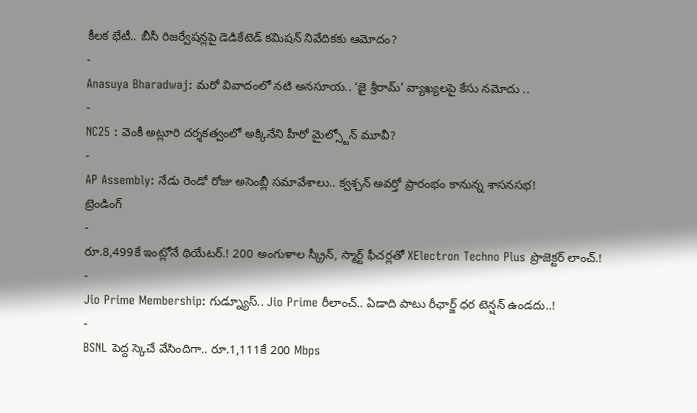కీలక భేటీ.. బీసీ రిజర్వేషన్లపై డెడికేటెడ్ కమిషన్ నివేదికకు ఆమోదం?
-
Anasuya Bharadwaj: మరో వివాదంలో నటి అనసూయ.. ‘జై శ్రీరామ్’ వ్యాఖ్యలపై కేసు నమోదు ..
-
NC25 : వెంకీ అట్లూరి దర్శకత్వంలో అక్కినేని హీరో మైల్స్టోన్ మూవీ?
-
AP Assembly: నేడు రెండో రోజు అసెంబ్లీ సమావేశాలు.. క్వశ్చన్ అవర్తో ప్రారంభం కానున్న శాసనసభ!
ట్రెండింగ్
-
రూ.8,499కే ఇంట్లోనే థియేటర్.! 200 అంగుళాల స్క్రీన్, స్మార్ట్ ఫీచర్లతో XElectron Techno Plus ప్రొజెక్టర్ లాంచ్.!
-
Jio Prime Membership: గుడ్న్యూస్.. Jio Prime రీలాంచ్.. ఏడాది పాటు రీఛార్జ్ ధర టెన్షన్ ఉండదు..!
-
BSNL పెద్ద స్కెచే వేసిందిగా.. రూ.1,111కే 200 Mbps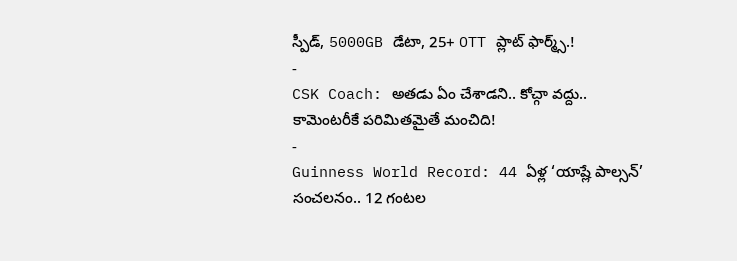స్పీడ్, 5000GB డేటా, 25+ OTT ప్లాట్ ఫార్మ్స్.!
-
CSK Coach: అతడు ఏం చేశాడని.. కోచ్గా వద్దు.. కామెంటరీకే పరిమితమైతే మంచిది!
-
Guinness World Record: 44 ఏళ్ల ‘యాష్లే పాల్సన్’ సంచలనం.. 12 గంటల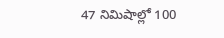47 నిమిషాల్లో 100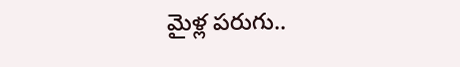మైళ్ల పరుగు..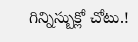గిన్నిస్బుక్లో చోటు.!